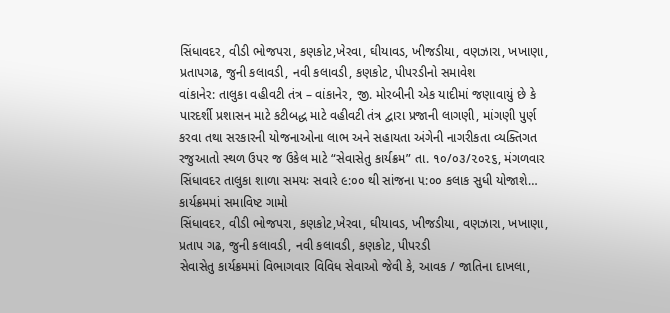સિંધાવદર, વીડી ભોજપરા, કણકોટ,ખેરવા, ઘીયાવડ, ખીજડીયા, વણઝારા, ખખાણા, પ્રતાપગઢ, જુની કલાવડી, નવી કલાવડી, કણકોટ, પીપરડીનો સમાવેશ
વાંકાનેર: તાલુકા વહીવટી તંત્ર – વાંકાનેર, જી. મોરબીની એક યાદીમાં જણાવાયું છે કે પારદર્શી પ્રશાસન માટે કટીબદ્ધ માટે વહીવટી તંત્ર દ્વારા પ્રજાની લાગણી, માંગણી પુર્ણ કરવા તથા સરકારની યોજનાઓના લાભ અને સહાયતા અંગેની નાગરીકતા વ્યક્તિગત રજુઆતો સ્થળ ઉપર જ ઉકેલ માટે “સેવાસેતુ કાર્યક્રમ” તા. ૧૦/૦૩/૨૦૨૬, મંગળવાર સિંધાવદર તાલુકા શાળા સમયઃ સવારે ૯:૦૦ થી સાંજના ૫:૦૦ કલાક સુધી યોજાશે…
કાર્યક્રમમાં સમાવિષ્ટ ગામો
સિંધાવદર, વીડી ભોજપરા, કણકોટ,ખેરવા, ઘીયાવડ, ખીજડીયા, વણઝારા, ખખાણા, પ્રતાપ ગઢ, જુની કલાવડી, નવી કલાવડી, કણકોટ, પીપરડી
સેવાસેતુ કાર્યક્રમમાં વિભાગવાર વિવિધ સેવાઓ જેવી કે, આવક / જાતિના દાખલા,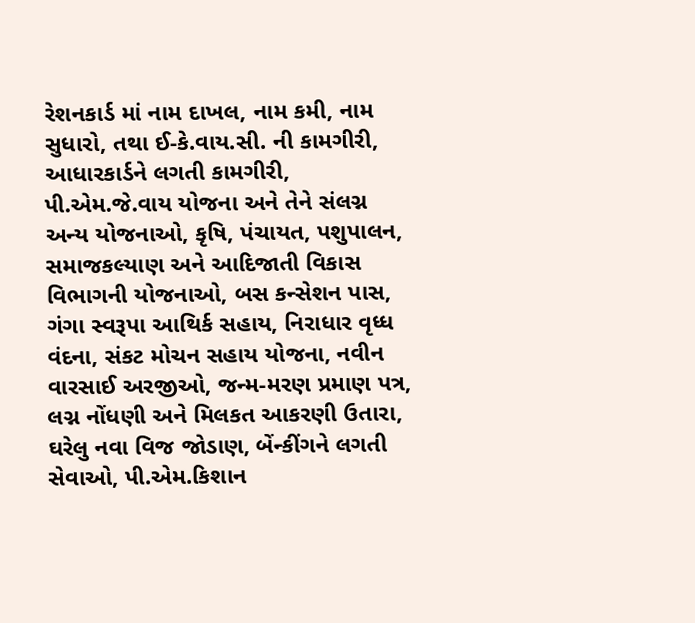રેશનકાર્ડ માં નામ દાખલ, નામ કમી, નામ સુધારો, તથા ઈ-કે.વાય.સી. ની કામગીરી, આધારકાર્ડને લગતી કામગીરી, પી.એમ.જે.વાય યોજના અને તેને સંલગ્ન અન્ય યોજનાઓ, કૃષિ, પંચાયત, પશુપાલન, સમાજકલ્યાણ અને આદિજાતી વિકાસ વિભાગની યોજનાઓ, બસ કન્સેશન પાસ, ગંગા સ્વરૂપા આથિર્ક સહાય, નિરાધાર વૃધ્ધ વંદના, સંકટ મોચન સહાય યોજના, નવીન વારસાઈ અરજીઓ, જન્મ-મરણ પ્રમાણ પત્ર, લગ્ન નોંધણી અને મિલકત આકરણી ઉતારા, ઘરેલુ નવા વિજ જોડાણ, બેંન્કીંગને લગતી સેવાઓ, પી.એમ.કિશાન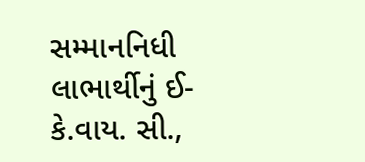સમ્માનનિધી લાભાર્થીનું ઈ-કે.વાય. સી.,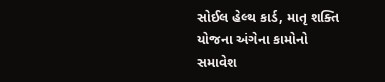સોઈલ હેલ્થ કાર્ડ, માતૃ શક્તિ યોજના અંગેના કામોનો સમાવેશ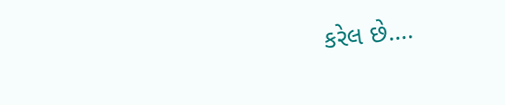કરેલ છે….